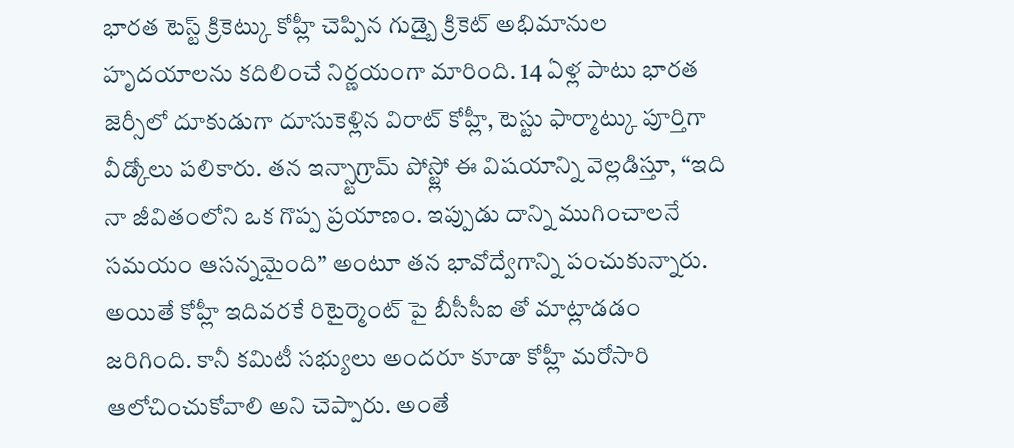భారత టెస్ట్ క్రికెట్కు కోహ్లీ చెప్పిన గుడ్బై క్రికెట్ అభిమానుల హృదయాలను కదిలించే నిర్ణయంగా మారింది. 14 ఏళ్ల పాటు భారత జెర్సీలో దూకుడుగా దూసుకెళ్లిన విరాట్ కోహ్లీ, టెస్టు ఫార్మాట్కు పూర్తిగా వీడ్కోలు పలికారు. తన ఇన్స్టాగ్రామ్ పోస్ట్లో ఈ విషయాన్ని వెల్లడిస్తూ, “ఇది నా జీవితంలోని ఒక గొప్ప ప్రయాణం. ఇప్పుడు దాన్ని ముగించాలనే సమయం ఆసన్నమైంది” అంటూ తన భావోద్వేగాన్ని పంచుకున్నారు.
అయితే కోహ్లీ ఇదివరకే రిటైర్మెంట్ పై బీసీసీఐ తో మాట్లాడడం జరిగింది. కానీ కమిటీ సభ్యులు అందరూ కూడా కోహ్లీ మరోసారి ఆలోచించుకోవాలి అని చెప్పారు. అంతే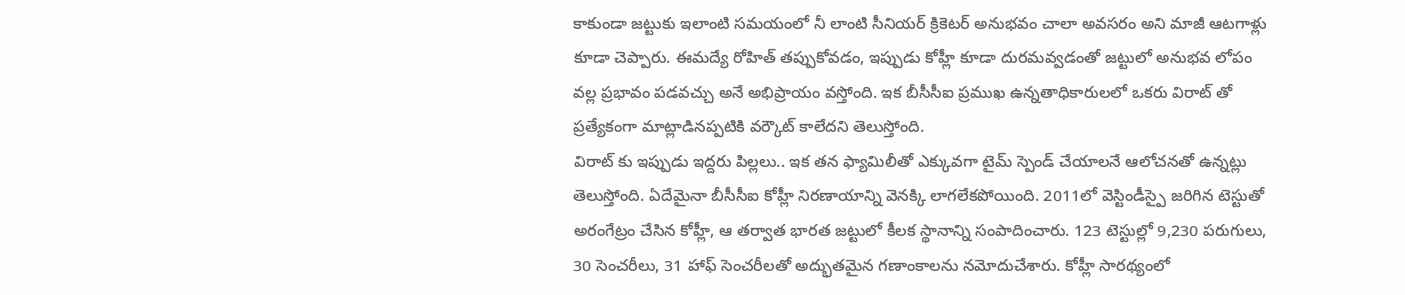కాకుండా జట్టుకు ఇలాంటి సమయంలో నీ లాంటి సీనియర్ క్రికెటర్ అనుభవం చాలా అవసరం అని మాజీ ఆటగాళ్లు కూడా చెప్పారు. ఈమద్యే రోహిత్ తప్పుకోవడం, ఇప్పుడు కోహ్లీ కూడా దురమవ్వడంతో జట్టులో అనుభవ లోపం వల్ల ప్రభావం పడవచ్చు అనే అభిప్రాయం వస్తోంది. ఇక బీసీసీఐ ప్రముఖ ఉన్నతాధికారులలో ఒకరు విరాట్ తో ప్రత్యేకంగా మాట్లాడినప్పటికి వర్కౌట్ కాలేదని తెలుస్తోంది.
విరాట్ కు ఇప్పుడు ఇద్దరు పిల్లలు.. ఇక తన ఫ్యామిలీతో ఎక్కువగా టైమ్ స్పెండ్ చేయాలనే ఆలోచనతో ఉన్నట్లు తెలుస్తోంది. ఏదేమైనా బీసీసీఐ కోహ్లీ నిరణాయాన్ని వెనక్కి లాగలేకపోయింది. 2011లో వెస్టిండీస్పై జరిగిన టెస్టుతో అరంగేట్రం చేసిన కోహ్లీ, ఆ తర్వాత భారత జట్టులో కీలక స్థానాన్ని సంపాదించారు. 123 టెస్టుల్లో 9,230 పరుగులు, 30 సెంచరీలు, 31 హాఫ్ సెంచరీలతో అద్భుతమైన గణాంకాలను నమోదుచేశారు. కోహ్లీ సారథ్యంలో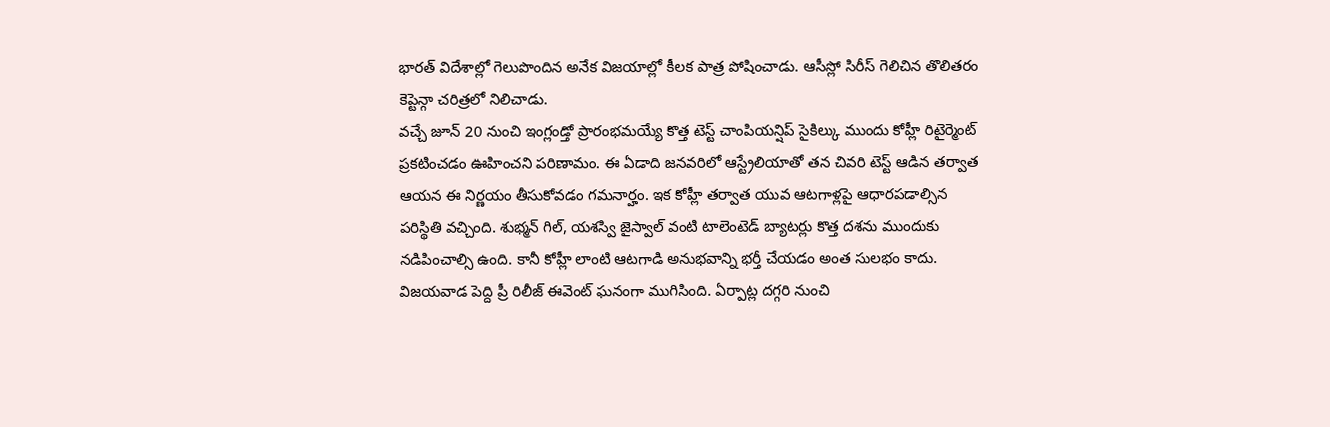భారత్ విదేశాల్లో గెలుపొందిన అనేక విజయాల్లో కీలక పాత్ర పోషించాడు. ఆసీస్లో సిరీస్ గెలిచిన తొలితరం కెప్టెన్గా చరిత్రలో నిలిచాడు.
వచ్చే జూన్ 20 నుంచి ఇంగ్లండ్తో ప్రారంభమయ్యే కొత్త టెస్ట్ చాంపియన్షిప్ సైకిల్కు ముందు కోహ్లీ రిటైర్మెంట్ ప్రకటించడం ఊహించని పరిణామం. ఈ ఏడాది జనవరిలో ఆస్ట్రేలియాతో తన చివరి టెస్ట్ ఆడిన తర్వాత ఆయన ఈ నిర్ణయం తీసుకోవడం గమనార్హం. ఇక కోహ్లీ తర్వాత యువ ఆటగాళ్లపై ఆధారపడాల్సిన పరిస్థితి వచ్చింది. శుభ్మన్ గిల్, యశస్వి జైస్వాల్ వంటి టాలెంటెడ్ బ్యాటర్లు కొత్త దశను ముందుకు నడిపించాల్సి ఉంది. కానీ కోహ్లీ లాంటి ఆటగాడి అనుభవాన్ని భర్తీ చేయడం అంత సులభం కాదు.
విజయవాడ పెద్ది ప్రీ రిలీజ్ ఈవెంట్ ఘనంగా ముగిసింది. ఏర్పాట్ల దగ్గరి నుంచి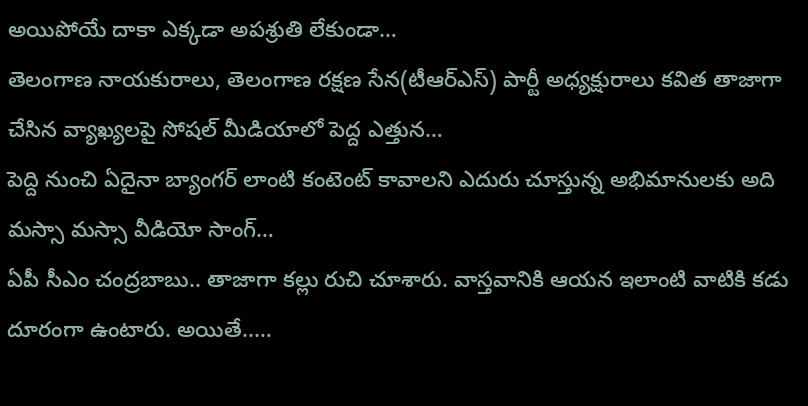అయిపోయే దాకా ఎక్కడా అపశ్రుతి లేకుండా…
తెలంగాణ నాయకురాలు, తెలంగాణ రక్షణ సేన(టీఆర్ఎస్) పార్టీ అధ్యక్షురాలు కవిత తాజాగా చేసిన వ్యాఖ్యలపై సోషల్ మీడియాలో పెద్ద ఎత్తున…
పెద్ది నుంచి ఏదైనా బ్యాంగర్ లాంటి కంటెంట్ కావాలని ఎదురు చూస్తున్న అభిమానులకు అది మస్సా మస్సా వీడియో సాంగ్…
ఏపీ సీఎం చంద్రబాబు.. తాజాగా కల్లు రుచి చూశారు. వాస్తవానికి ఆయన ఇలాంటి వాటికి కడు దూరంగా ఉంటారు. అయితే..…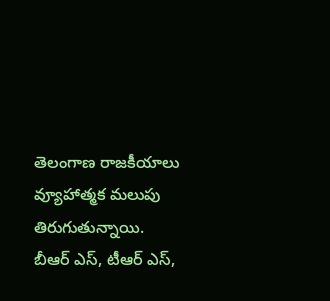తెలంగాణ రాజకీయాలు వ్యూహాత్మక మలుపు తిరుగుతున్నాయి. బీఆర్ ఎస్, టీఆర్ ఎస్,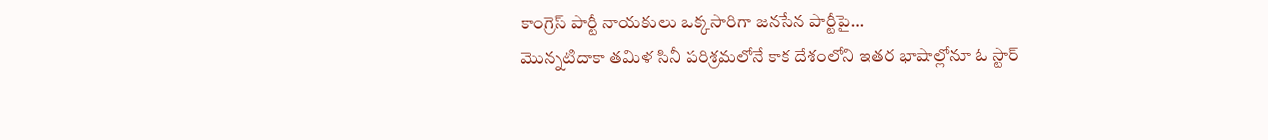కాంగ్రెస్ పార్టీ నాయకులు ఒక్కసారిగా జనసేన పార్టీపై…
మొన్నటిదాకా తమిళ సినీ పరిశ్రమలోనే కాక దేశంలోని ఇతర భాషాల్లోనూ ఓ స్టార్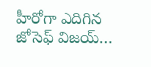హీరోగా ఎదిగిన జోసెఫ్ విజయ్…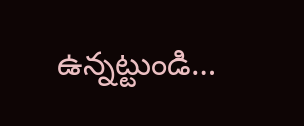ఉన్నట్టుండి…